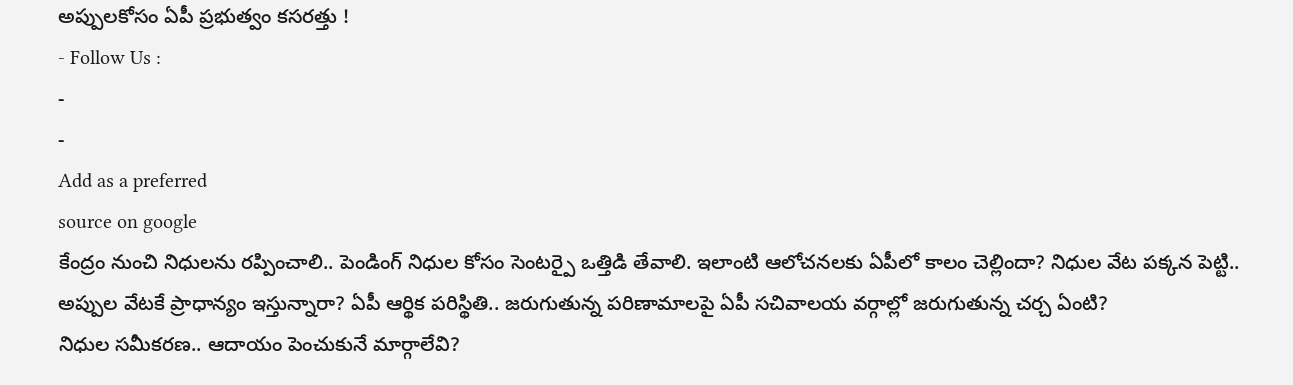అప్పులకోసం ఏపీ ప్రభుత్వం కసరత్తు !
- Follow Us :
-
-
Add as a preferred
source on google
కేంద్రం నుంచి నిధులను రప్పించాలి.. పెండింగ్ నిధుల కోసం సెంటర్పై ఒత్తిడి తేవాలి. ఇలాంటి ఆలోచనలకు ఏపీలో కాలం చెల్లిందా? నిధుల వేట పక్కన పెట్టి.. అప్పుల వేటకే ప్రాధాన్యం ఇస్తున్నారా? ఏపీ ఆర్థిక పరిస్థితి.. జరుగుతున్న పరిణామాలపై ఏపీ సచివాలయ వర్గాల్లో జరుగుతున్న చర్చ ఏంటి?
నిధుల సమీకరణ.. ఆదాయం పెంచుకునే మార్గాలేవి?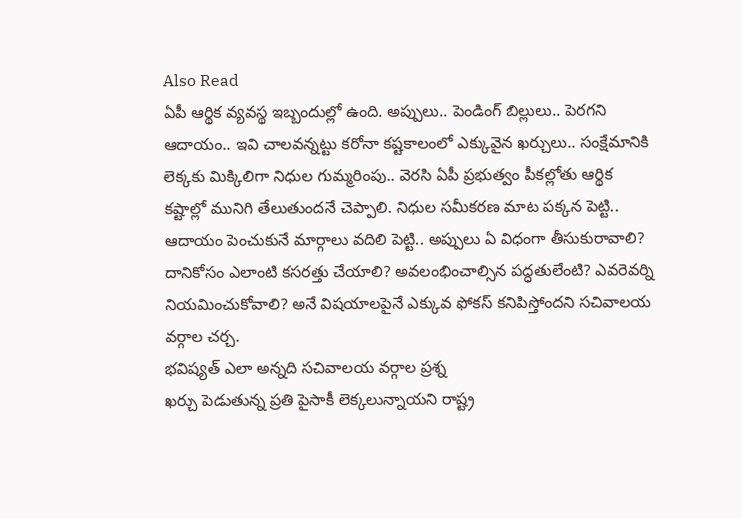Also Read
ఏపీ ఆర్థిక వ్యవస్థ ఇబ్బందుల్లో ఉంది. అప్పులు.. పెండింగ్ బిల్లులు.. పెరగని ఆదాయం.. ఇవి చాలవన్నట్టు కరోనా కష్టకాలంలో ఎక్కువైన ఖర్చులు.. సంక్షేమానికి లెక్కకు మిక్కిలిగా నిధుల గుమ్మరింపు.. వెరసి ఏపీ ప్రభుత్వం పీకల్లోతు ఆర్థిక కష్టాల్లో మునిగి తేలుతుందనే చెప్పాలి. నిధుల సమీకరణ మాట పక్కన పెట్టి.. ఆదాయం పెంచుకునే మార్గాలు వదిలి పెట్టి.. అప్పులు ఏ విధంగా తీసుకురావాలి? దానికోసం ఎలాంటి కసరత్తు చేయాలి? అవలంభించాల్సిన పద్ధతులేంటి? ఎవరెవర్ని నియమించుకోవాలి? అనే విషయాలపైనే ఎక్కువ ఫోకస్ కనిపిస్తోందని సచివాలయ వర్గాల చర్చ.
భవిష్యత్ ఎలా అన్నది సచివాలయ వర్గాల ప్రశ్న
ఖర్చు పెడుతున్న ప్రతి పైసాకీ లెక్కలున్నాయని రాష్ట్ర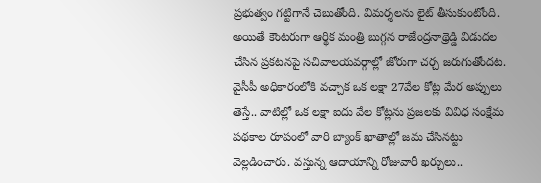ప్రభుత్వం గట్టిగానే చెబుతోంది. విమర్శలను లైట్ తీసుకుంటోంది. అయితే కౌంటరుగా ఆర్థిక మంత్రి బుగ్గన రాజేంద్రనాథ్రెడ్డి విడుదల చేసిన ప్రకటనపై సచివాలయవర్గాల్లో జోరుగా చర్చ జరుగుతోందట. వైసీపీ అధికారంలోకి వచ్చాక ఒక లక్షా 27వేల కోట్ల మేర అప్పులు తెస్తే.. వాటిల్లో ఒక లక్షా ఐదు వేల కోట్లను ప్రజలకు వివిధ సంక్షేమ పథకాల రూపంలో వారి బ్యాంక్ ఖాతాల్లో జమ చేసినట్టు వెల్లడించారు. వస్తున్న ఆదాయాన్ని రోజువారీ ఖర్చులు..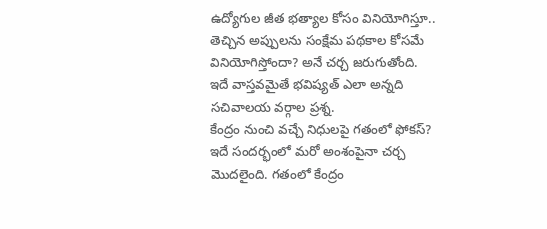ఉద్యోగుల జీత భత్యాల కోసం వినియోగిస్తూ.. తెచ్చిన అప్పులను సంక్షేమ పథకాల కోసమే వినియోగిస్తోందా? అనే చర్చ జరుగుతోంది. ఇదే వాస్తవమైతే భవిష్యత్ ఎలా అన్నది సచివాలయ వర్గాల ప్రశ్న.
కేంద్రం నుంచి వచ్చే నిధులపై గతంలో ఫోకస్?
ఇదే సందర్భంలో మరో అంశంపైనా చర్చ మొదలైంది. గతంలో కేంద్రం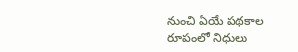నుంచి ఏయే పథకాల రూపంలో నిధులు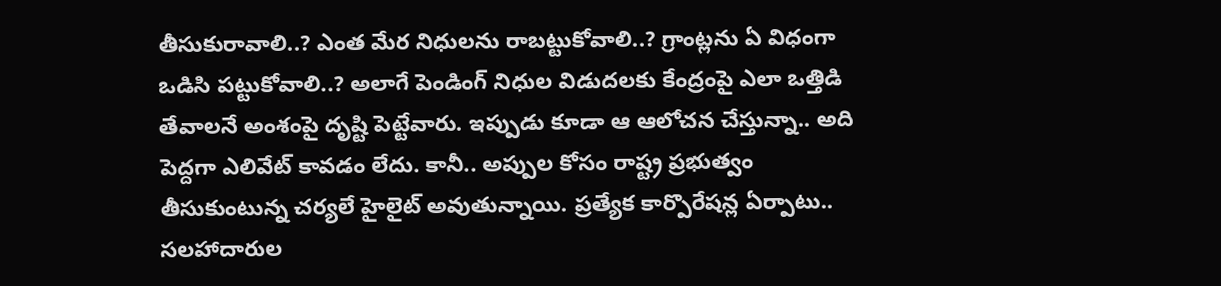తీసుకురావాలి..? ఎంత మేర నిధులను రాబట్టుకోవాలి..? గ్రాంట్లను ఏ విధంగా ఒడిసి పట్టుకోవాలి..? అలాగే పెండింగ్ నిధుల విడుదలకు కేంద్రంపై ఎలా ఒత్తిడి తేవాలనే అంశంపై దృష్టి పెట్టేవారు. ఇప్పుడు కూడా ఆ ఆలోచన చేస్తున్నా.. అది పెద్దగా ఎలివేట్ కావడం లేదు. కానీ.. అప్పుల కోసం రాష్ట్ర ప్రభుత్వం తీసుకుంటున్న చర్యలే హైలైట్ అవుతున్నాయి. ప్రత్యేక కార్పొరేషన్ల ఏర్పాటు.. సలహాదారుల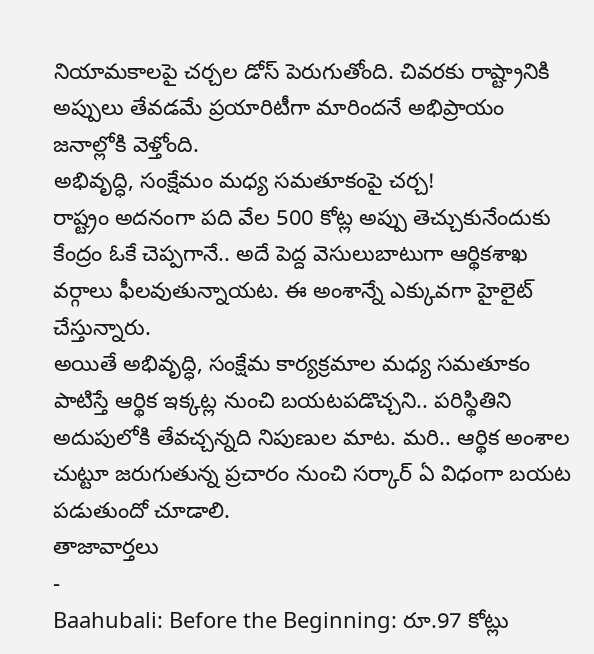నియామకాలపై చర్చల డోస్ పెరుగుతోంది. చివరకు రాష్ట్రానికి అప్పులు తేవడమే ప్రయారిటీగా మారిందనే అభిప్రాయం జనాల్లోకి వెళ్తోంది.
అభివృద్ధి, సంక్షేమం మధ్య సమతూకంపై చర్చ!
రాష్ట్రం అదనంగా పది వేల 500 కోట్ల అప్పు తెచ్చుకునేందుకు కేంద్రం ఓకే చెప్పగానే.. అదే పెద్ద వెసులుబాటుగా ఆర్థికశాఖ వర్గాలు ఫీలవుతున్నాయట. ఈ అంశాన్నే ఎక్కువగా హైలైట్ చేస్తున్నారు.
అయితే అభివృద్ధి, సంక్షేమ కార్యక్రమాల మధ్య సమతూకం పాటిస్తే ఆర్థిక ఇక్కట్ల నుంచి బయటపడొచ్చని.. పరిస్థితిని అదుపులోకి తేవచ్చన్నది నిపుణుల మాట. మరి.. ఆర్థిక అంశాల చుట్టూ జరుగుతున్న ప్రచారం నుంచి సర్కార్ ఏ విధంగా బయట పడుతుందో చూడాలి.
తాజావార్తలు
-
Baahubali: Before the Beginning: రూ.97 కోట్లు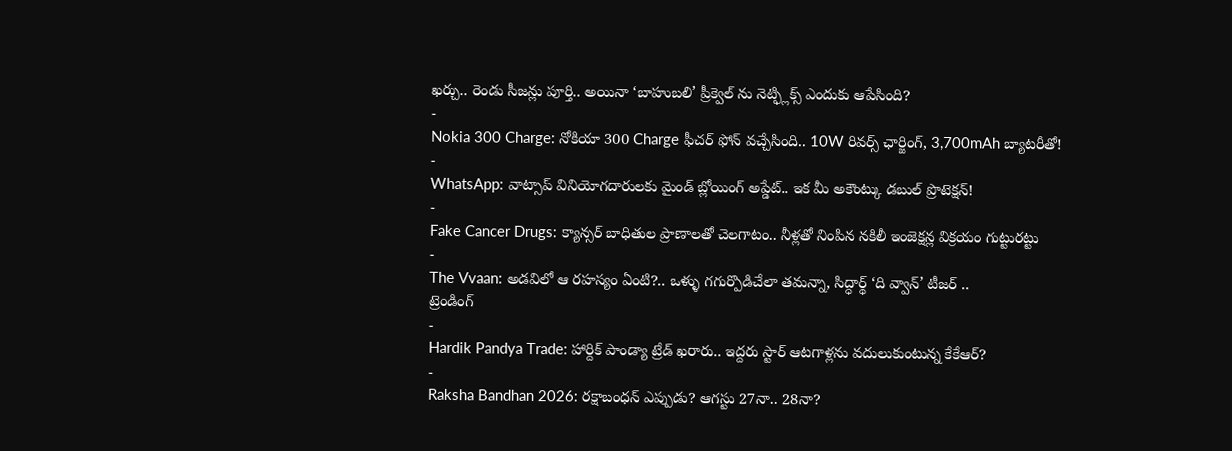ఖర్చు.. రెండు సీజన్లు పూర్తి.. అయినా ‘బాహుబలి’ ప్రీక్వెల్ ను నెట్ఫ్లిక్స్ ఎందుకు ఆపేసింది?
-
Nokia 300 Charge: నోకియా 300 Charge ఫీచర్ ఫోన్ వచ్చేసింది.. 10W రివర్స్ ఛార్జింగ్, 3,700mAh బ్యాటరీతో!
-
WhatsApp: వాట్సాప్ వినియోగదారులకు మైండ్ బ్లోయింగ్ అప్డేట్.. ఇక మీ అకౌంట్కు డబుల్ ప్రొటెక్షన్!
-
Fake Cancer Drugs: క్యాన్సర్ బాధితుల ప్రాణాలతో చెలగాటం.. నీళ్లతో నింపిన నకిలీ ఇంజెక్షన్ల విక్రయం గుట్టురట్టు
-
The Vvaan: అడవిలో ఆ రహస్యం ఏంటి?.. ఒళ్ళు గగుర్పొడిచేలా తమన్నా, సిద్ధార్థ్ ‘ది వ్వాన్’ టీజర్ ..
ట్రెండింగ్
-
Hardik Pandya Trade: హార్దిక్ పాండ్యా ట్రేడ్ ఖరారు.. ఇద్దరు స్టార్ ఆటగాళ్లను వదులుకుంటున్న కేకేఆర్?
-
Raksha Bandhan 2026: రక్షాబంధన్ ఎప్పుడు? ఆగస్టు 27నా.. 28నా?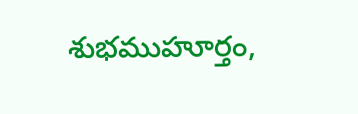శుభముహూర్తం,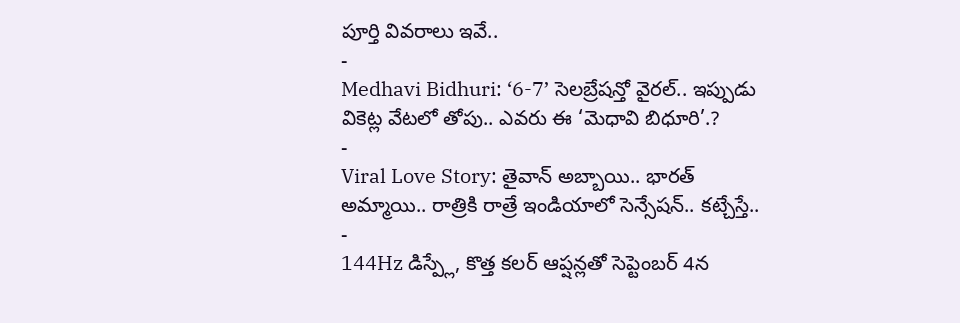పూర్తి వివరాలు ఇవే..
-
Medhavi Bidhuri: ‘6-7’ సెలబ్రేషన్తో వైరల్.. ఇప్పుడు వికెట్ల వేటలో తోపు.. ఎవరు ఈ ‘మెధావి బిధూరి’.?
-
Viral Love Story: తైవాన్ అబ్బాయి.. భారత్ అమ్మాయి.. రాత్రికి రాత్రే ఇండియాలో సెన్సేషన్.. కట్చేస్తే..
-
144Hz డిస్ప్లే, కొత్త కలర్ ఆప్షన్లతో సెప్టెంబర్ 4న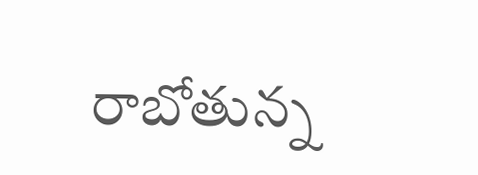రాబోతున్న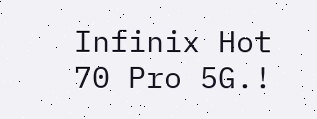Infinix Hot 70 Pro 5G.!